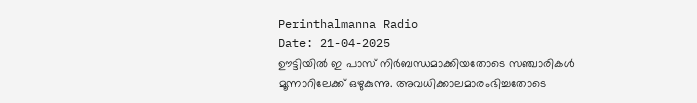Perinthalmanna Radio
Date: 21-04-2025
ഊട്ടിയിൽ ഇ പാസ് നിർബന്ധമാക്കിയതോടെ സഞ്ചാരികൾ മൂന്നാറിലേക്ക് ഒഴുകുന്നു. അവധിക്കാലമാരംഭിച്ചതോടെ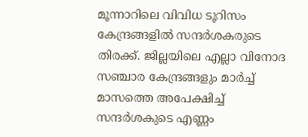മൂന്നാറിലെ വിവിധ ടൂറിസം കേന്ദ്രങ്ങളിൽ സന്ദർശകരുടെ തിരക്ക്. ജില്ലയിലെ എല്ലാ വിനോദ സഞ്ചാര കേന്ദ്രങ്ങളും മാർച്ച് മാസത്തെ അപേക്ഷിച്ച് സന്ദർശകുടെ എണ്ണം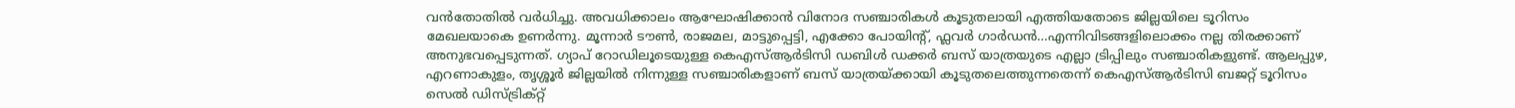വൻതോതിൽ വർധിച്ചു. അവധിക്കാലം ആഘോഷിക്കാൻ വിനോദ സഞ്ചാരികൾ കൂടുതലായി എത്തിയതോടെ ജില്ലയിലെ ടൂറിസം മേഖലയാകെ ഉണർന്നു. മൂന്നാർ ടൗൺ, രാജമല, മാട്ടുപ്പെട്ടി, എക്കോ പോയിന്റ്, ഫ്ലവർ ഗാർഡൻ…എന്നിവിടങ്ങളിലൊക്കം നല്ല തിരക്കാണ് അനുഭവപ്പെടുന്നത്. ഗ്യാപ് റോഡിലൂടെയുള്ള കെഎസ്ആർടിസി ഡബിൾ ഡക്കർ ബസ് യാത്രയുടെ എല്ലാ ട്രിപ്പിലും സഞ്ചാരികളുണ്ട്. ആലപ്പുഴ, എറണാകുളം, തൃശ്ശൂർ ജില്ലയിൽ നിന്നുള്ള സഞ്ചാരികളാണ് ബസ് യാത്രയ്ക്കായി കൂടുതലെത്തുന്നതെന്ന് കെഎസ്ആർടിസി ബജറ്റ് ടൂറിസം സെൽ ഡിസ്ട്രിക്റ്റ്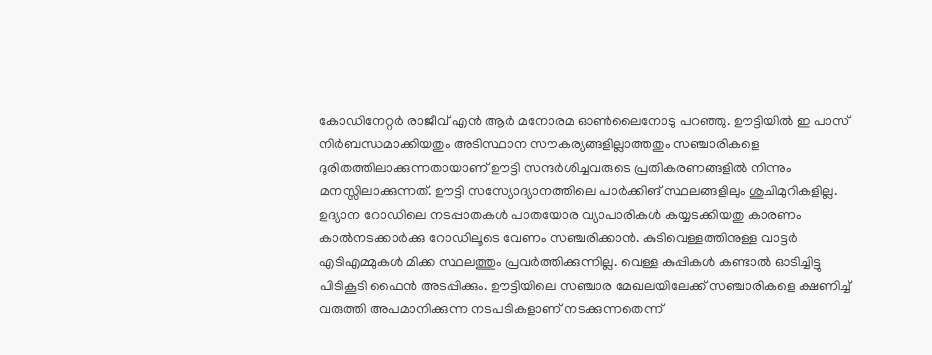കോഡിനേറ്റർ രാജീവ് എൻ ആർ മനോരമ ഓൺലൈനോടു പറഞ്ഞു. ഊട്ടിയിൽ ഇ പാസ് നിർബന്ധമാക്കിയതും അടിസ്ഥാന സൗകര്യങ്ങളില്ലാത്തതും സഞ്ചാരികളെ ദുരിതത്തിലാക്കുന്നതായാണ് ഊട്ടി സന്ദർശിച്ചവരുടെ പ്രതികരണങ്ങളിൽ നിന്നും മനസ്സിലാക്കുന്നത്. ഊട്ടി സസ്യോദ്യാനത്തിലെ പാർക്കിങ് സ്ഥലങ്ങളിലും ശുചിമുറികളില്ല. ഉദ്യാന റോഡിലെ നടപ്പാതകൾ പാതയോര വ്യാപാരികൾ കയ്യടക്കിയതു കാരണം കാൽനടക്കാർക്കു റോഡിലൂടെ വേണം സഞ്ചരിക്കാൻ. കുടിവെള്ളത്തിനുള്ള വാട്ടർ എടിഎമ്മുകൾ മിക്ക സ്ഥലത്തും പ്രവർത്തിക്കുന്നില്ല. വെള്ള കുപ്പികൾ കണ്ടാൽ ഓടിച്ചിട്ടു പിടികൂടി ഫൈൻ അടപ്പിക്കും. ഊട്ടിയിലെ സഞ്ചാര മേഖലയിലേക്ക് സഞ്ചാരികളെ ക്ഷണിച്ച് വരുത്തി അപമാനിക്കുന്ന നടപടികളാണ് നടക്കുന്നതെന്ന്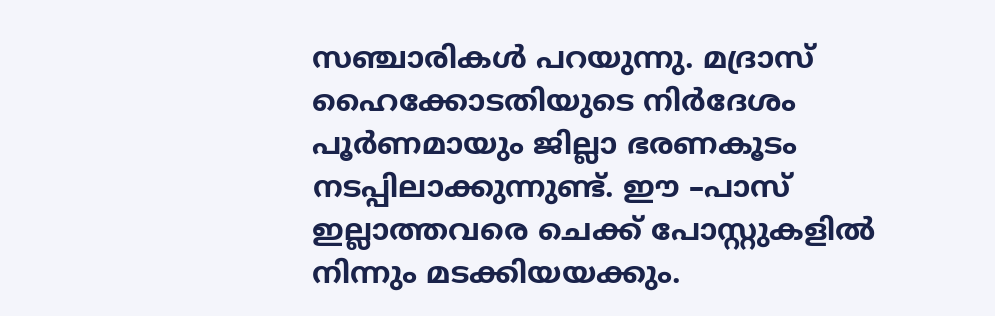സഞ്ചാരികൾ പറയുന്നു. മദ്രാസ് ഹൈക്കോടതിയുടെ നിർദേശം പൂർണമായും ജില്ലാ ഭരണകൂടം നടപ്പിലാക്കുന്നുണ്ട്. ഈ –പാസ് ഇല്ലാത്തവരെ ചെക്ക് പോസ്റ്റുകളിൽ നിന്നും മടക്കിയയക്കും.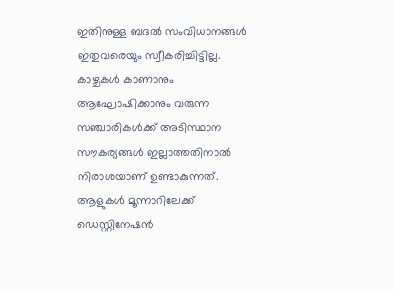ഇതിനുള്ള ബദൽ സംവിധാനങ്ങൾ ഇതുവരെയും സ്വീകരിച്ചിട്ടില്ല. കാഴ്ചകൾ കാണാനും ആഘോഷിക്കാനും വരുന്ന സഞ്ചാരികൾക്ക് അടിസ്ഥാന സൗകര്യങ്ങൾ ഇല്ലാത്തതിനാൽ നിരാശയാണ് ഉണ്ടാകുന്നത്. ആളുകൾ മൂന്നാറിലേക്ക് ഡെസ്റ്റിനേഷൻ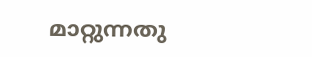മാറ്റുന്നതു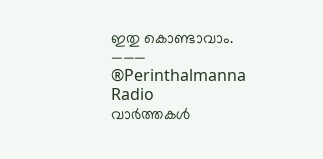ഇതു കൊണ്ടാവാം.
———
®Perinthalmanna Radio
വാർത്തകൾ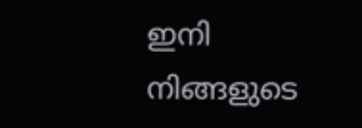ഇനി നിങ്ങളുടെ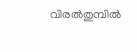വിരൽതുമ്പിൽ